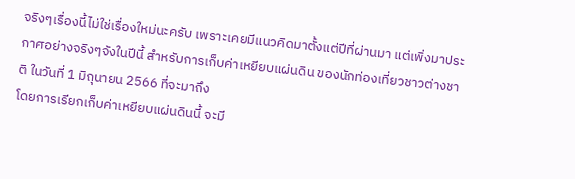จริงๆเรื่องนี้ไม่ใช่เรื่องใหม่นะครับ เพราะเคยมีแนวคิดมาตั้งแต่ปีที่ผ่านมา แต่เพิ่งมาประกาศอย่างจริงๆจังในปีนี้ สำหรับการเก็บค่าเหยียบแผ่นดิน ของนักท่องเที่ยวชาวต่างชาติ ในวันที่ 1 มิถุนายน 2566 ที่จะมาถึง
โดยการเรียกเก็บค่าเหยียบแผ่นดินนี้ จะมี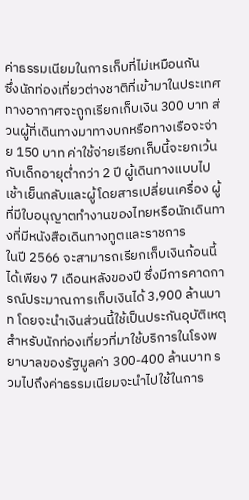ค่าธรรมเนียมในการเก็บที่ไม่เหมือนกัน
ซึ่งนักท่องเที่ยวต่างชาติที่เข้ามาในประเทศทางอากาศจะถูกเรียกเก็บเงิน 300 บาท ส่วนผู้ที่เดินทางมาทางบกหรือทางเรือจะจ่าย 150 บาท ค่าใช้จ่ายเรียกเก็บนี้จะยกเว้นกับเด็กอายุต่ำกว่า 2 ปี ผู้เดินทางแบบไปเช้าเย็นกลับและผู้โดยสารเปลี่ยนเครื่อง ผู้ที่มีใบอนุญาตทำงานของไทยหรือนักเดินทางที่มีหนังสือเดินทางทูตและราชการ
ในปี 2566 จะสามารถเรียกเก็บเงินก้อนนี้ได้เพียง 7 เดือนหลังของปี ซึ่งมีการคาดการณ์ประมาณการเก็บเงินได้ 3,900 ล้านบาท โดยจะนำเงินส่วนนี้ใช้เป็นประกันอุบัติเหตุสำหรับนักท่องเที่ยวที่มาใช้บริการในโรงพยาบาลของรัฐมูลค่า 300-400 ล้านบาท รวมไปถึงค่าธรรมเนียมจะนำไปใช้ในการ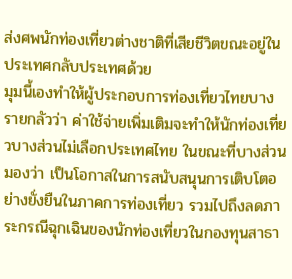ส่งศพนักท่องเที่ยวต่างชาติที่เสียชีวิตขณะอยู่ในประเทศกลับประเทศด้วย
มุมนี้เองทำให้ผู้ประกอบการท่องเที่ยวไทยบางรายกลัวว่า ค่าใช้จ่ายเพิ่มเติมจะทำให้นักท่องเที่ยวบางส่วนไม่เลือกประเทศไทย ในขณะที่บางส่วนมองว่า เป็นโอกาสในการสนับสนุนการเติบโตอย่างยั่งยืนในภาคการท่องเที่ยว รวมไปถึงลดภาระกรณีฉุกเฉินของนักท่องเที่ยวในกองทุนสาธา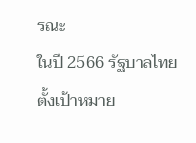รณะ
ในปี 2566 รัฐบาลไทยตั้งเป้าหมาย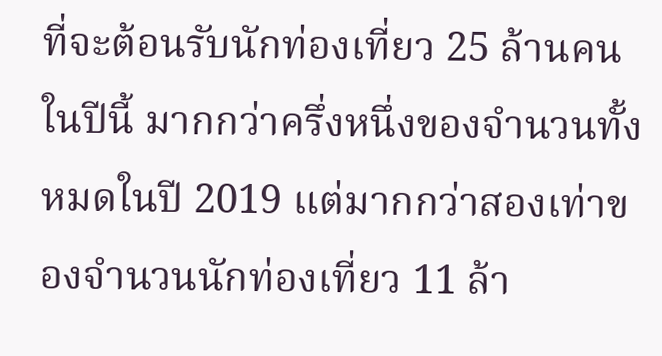ที่จะต้อนรับนักท่องเที่ยว 25 ล้านคนในปีนี้ มากกว่าครึ่งหนึ่งของจำนวนทั้งหมดในปี 2019 แต่มากกว่าสองเท่าของจำนวนนักท่องเที่ยว 11 ล้า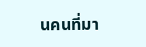นคนที่มา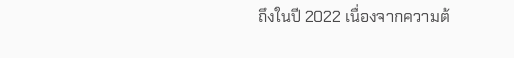ถึงในปี 2022 เนื่องจากความต้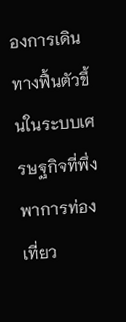องการเดินทางฟื้นตัวขึ้นในระบบเศรษฐกิจที่พึ่งพาการท่องเที่ยว